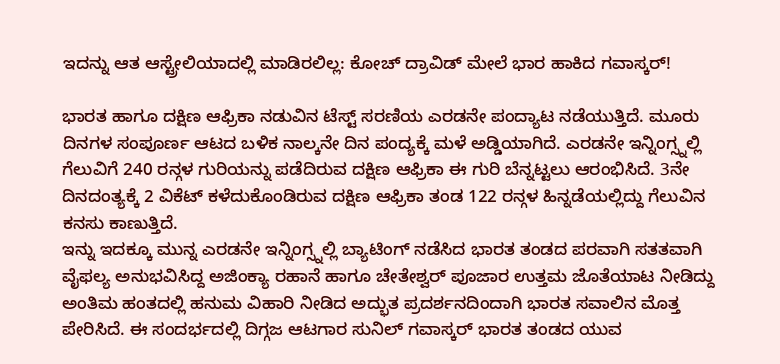ಇದನ್ನು ಆತ ಆಸ್ಟ್ರೇಲಿಯಾದಲ್ಲಿ ಮಾಡಿರಲಿಲ್ಲ: ಕೋಚ್ ದ್ರಾವಿಡ್ ಮೇಲೆ ಭಾರ ಹಾಕಿದ ಗವಾಸ್ಕರ್!

ಭಾರತ ಹಾಗೂ ದಕ್ಷಿಣ ಆಫ್ರಿಕಾ ನಡುವಿನ ಟೆಸ್ಟ್ ಸರಣಿಯ ಎರಡನೇ ಪಂದ್ಯಾಟ ನಡೆಯುತ್ತಿದೆ. ಮೂರು ದಿನಗಳ ಸಂಪೂರ್ಣ ಆಟದ ಬಳಿಕ ನಾಲ್ಕನೇ ದಿನ ಪಂದ್ಯಕ್ಕೆ ಮಳೆ ಅಡ್ಡಿಯಾಗಿದೆ. ಎರಡನೇ ಇನ್ನಿಂಗ್ಸ್ನಲ್ಲಿ ಗೆಲುವಿಗೆ 240 ರನ್ಗಳ ಗುರಿಯನ್ನು ಪಡೆದಿರುವ ದಕ್ಷಿಣ ಆಫ್ರಿಕಾ ಈ ಗುರಿ ಬೆನ್ನಟ್ಟಲು ಆರಂಭಿಸಿದೆ. 3ನೇ ದಿನದಂತ್ಯಕ್ಕೆ 2 ವಿಕೆಟ್ ಕಳೆದುಕೊಂಡಿರುವ ದಕ್ಷಿಣ ಆಫ್ರಿಕಾ ತಂಡ 122 ರನ್ಗಳ ಹಿನ್ನಡೆಯಲ್ಲಿದ್ದು ಗೆಲುವಿನ ಕನಸು ಕಾಣುತ್ತಿದೆ.
ಇನ್ನು ಇದಕ್ಕೂ ಮುನ್ನ ಎರಡನೇ ಇನ್ನಿಂಗ್ಸ್ನಲ್ಲಿ ಬ್ಯಾಟಿಂಗ್ ನಡೆಸಿದ ಭಾರತ ತಂಡದ ಪರವಾಗಿ ಸತತವಾಗಿ ವೈಫಲ್ಯ ಅನುಭವಿಸಿದ್ದ ಅಜಿಂಕ್ಯಾ ರಹಾನೆ ಹಾಗೂ ಚೇತೇಶ್ವರ್ ಪೂಜಾರ ಉತ್ತಮ ಜೊತೆಯಾಟ ನೀಡಿದ್ದು ಅಂತಿಮ ಹಂತದಲ್ಲಿ ಹನುಮ ವಿಹಾರಿ ನೀಡಿದ ಅದ್ಭುತ ಪ್ರದರ್ಶನದಿಂದಾಗಿ ಭಾರತ ಸವಾಲಿನ ಮೊತ್ತ ಪೇರಿಸಿದೆ. ಈ ಸಂದರ್ಭದಲ್ಲಿ ದಿಗ್ಗಜ ಆಟಗಾರ ಸುನಿಲ್ ಗವಾಸ್ಕರ್ ಭಾರತ ತಂಡದ ಯುವ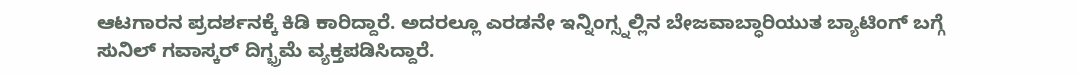ಆಟಗಾರನ ಪ್ರದರ್ಶನಕ್ಕೆ ಕಿಡಿ ಕಾರಿದ್ದಾರೆ. ಅದರಲ್ಲೂ ಎರಡನೇ ಇನ್ನಿಂಗ್ಸ್ನಲ್ಲಿನ ಬೇಜವಾಬ್ಧಾರಿಯುತ ಬ್ಯಾಟಿಂಗ್ ಬಗ್ಗೆ ಸುನಿಲ್ ಗವಾಸ್ಕರ್ ದಿಗ್ಭ್ರಮೆ ವ್ಯಕ್ತಪಡಿಸಿದ್ದಾರೆ.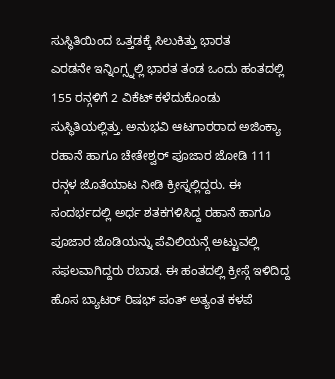ಸುಸ್ಥಿತಿಯಿಂದ ಒತ್ತಡಕ್ಕೆ ಸಿಲುಕಿತ್ತು ಭಾರತ
ಎರಡನೇ ಇನ್ನಿಂಗ್ಸ್ನಲ್ಲಿ ಭಾರತ ತಂಡ ಒಂದು ಹಂತದಲ್ಲಿ 155 ರನ್ಗಳಿಗೆ 2 ವಿಕೆಟ್ ಕಳೆದುಕೊಂಡು ಸುಸ್ಥಿತಿಯಲ್ಲಿತ್ತು. ಅನುಭವಿ ಆಟಗಾರರಾದ ಅಜಿಂಕ್ಯಾ ರಹಾನೆ ಹಾಗೂ ಚೇತೇಶ್ವರ್ ಪೂಜಾರ ಜೋಡಿ 111 ರನ್ಗಳ ಜೊತೆಯಾಟ ನೀಡಿ ಕ್ರೀಸ್ನಲ್ಲಿದ್ದರು. ಈ ಸಂದರ್ಭದಲ್ಲಿ ಅರ್ಧ ಶತಕಗಳಿಸಿದ್ದ ರಹಾನೆ ಹಾಗೂ ಪೂಜಾರ ಜೊಡಿಯನ್ನು ಪೆವಿಲಿಯನ್ಗೆ ಅಟ್ಟುವಲ್ಲಿ ಸಫಲವಾಗಿದ್ದರು ರಬಾಡ. ಈ ಹಂತದಲ್ಲಿ ಕ್ರೀಸ್ಗೆ ಇಳಿದಿದ್ದ ಹೊಸ ಬ್ಯಾಟರ್ ರಿಷಭ್ ಪಂತ್ ಅತ್ಯಂತ ಕಳಪೆ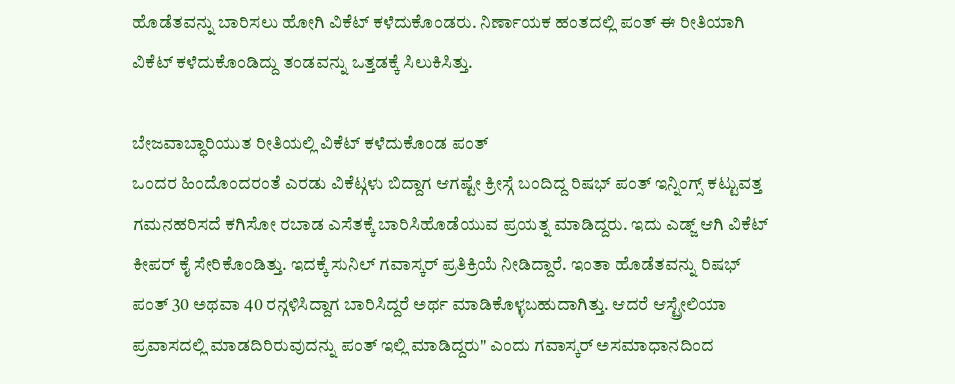ಹೊಡೆತವನ್ನು ಬಾರಿಸಲು ಹೋಗಿ ವಿಕೆಟ್ ಕಳೆದುಕೊಂಡರು. ನಿರ್ಣಾಯಕ ಹಂತದಲ್ಲಿ ಪಂತ್ ಈ ರೀತಿಯಾಗಿ ವಿಕೆಟ್ ಕಳೆದುಕೊಂಡಿದ್ದು ತಂಡವನ್ನು ಒತ್ತಡಕ್ಕೆ ಸಿಲುಕಿಸಿತ್ತು.

ಬೇಜವಾಬ್ಧಾರಿಯುತ ರೀತಿಯಲ್ಲಿ ವಿಕೆಟ್ ಕಳೆದುಕೊಂಡ ಪಂತ್
ಒಂದರ ಹಿಂದೊಂದರಂತೆ ಎರಡು ವಿಕೆಟ್ಗಳು ಬಿದ್ದಾಗ ಆಗಷ್ಟೇ ಕ್ರೀಸ್ಗೆ ಬಂದಿದ್ದ ರಿಷಭ್ ಪಂತ್ ಇನ್ನಿಂಗ್ಸ್ ಕಟ್ಟುವತ್ತ ಗಮನಹರಿಸದೆ ಕಗಿಸೋ ರಬಾಡ ಎಸೆತಕ್ಕೆ ಬಾರಿಸಿಹೊಡೆಯುವ ಪ್ರಯತ್ನ ಮಾಡಿದ್ದರು. ಇದು ಎಡ್ಜ್ ಆಗಿ ವಿಕೆಟ್ ಕೀಪರ್ ಕೈ ಸೇರಿಕೊಂಡಿತ್ತು. ಇದಕ್ಕೆ ಸುನಿಲ್ ಗವಾಸ್ಕರ್ ಪ್ರತಿಕ್ರಿಯೆ ನೀಡಿದ್ದಾರೆ. ಇಂತಾ ಹೊಡೆತವನ್ನು ರಿಷಭ್ ಪಂತ್ 30 ಅಥವಾ 40 ರನ್ಗಳಿಸಿದ್ದಾಗ ಬಾರಿಸಿದ್ದರೆ ಅರ್ಥ ಮಾಡಿಕೊಳ್ಳಬಹುದಾಗಿತ್ತು. ಆದರೆ ಆಸ್ಟ್ರೇಲಿಯಾ ಪ್ರವಾಸದಲ್ಲಿ ಮಾಡದಿರಿರುವುದನ್ನು ಪಂತ್ ಇಲ್ಲಿ ಮಾಡಿದ್ದರು" ಎಂದು ಗವಾಸ್ಕರ್ ಅಸಮಾಧಾನದಿಂದ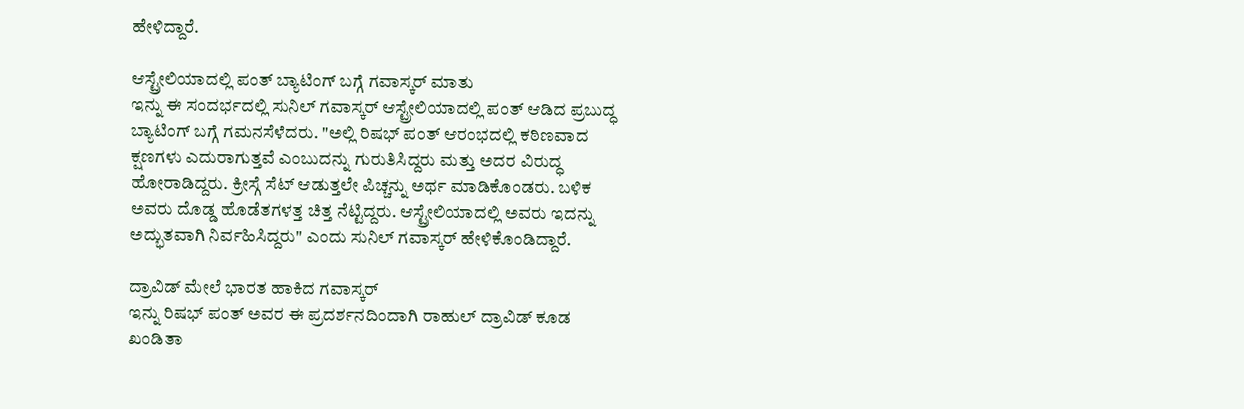ಹೇಳಿದ್ದಾರೆ.

ಆಸ್ಟ್ರೇಲಿಯಾದಲ್ಲಿ ಪಂತ್ ಬ್ಯಾಟಿಂಗ್ ಬಗ್ಗೆ ಗವಾಸ್ಕರ್ ಮಾತು
ಇನ್ನು ಈ ಸಂದರ್ಭದಲ್ಲಿ ಸುನಿಲ್ ಗವಾಸ್ಕರ್ ಆಸ್ಟ್ರೇಲಿಯಾದಲ್ಲಿ ಪಂತ್ ಆಡಿದ ಪ್ರಬುದ್ಧ ಬ್ಯಾಟಿಂಗ್ ಬಗ್ಗೆ ಗಮನಸೆಳೆದರು. "ಅಲ್ಲಿ ರಿಷಭ್ ಪಂತ್ ಆರಂಭದಲ್ಲಿ ಕಠಿಣವಾದ ಕ್ಷಣಗಳು ಎದುರಾಗುತ್ತವೆ ಎಂಬುದನ್ನು ಗುರುತಿಸಿದ್ದರು ಮತ್ತು ಅದರ ವಿರುದ್ಧ ಹೋರಾಡಿದ್ದರು. ಕ್ರೀಸ್ಗೆ ಸೆಟ್ ಆಡುತ್ತಲೇ ಪಿಚ್ಚನ್ನು ಅರ್ಥ ಮಾಡಿಕೊಂಡರು. ಬಳಿಕ ಅವರು ದೊಡ್ಡ ಹೊಡೆತಗಳತ್ತ ಚಿತ್ತ ನೆಟ್ಟಿದ್ದರು. ಆಸ್ಟ್ರೇಲಿಯಾದಲ್ಲಿ ಅವರು ಇದನ್ನು ಅದ್ಭುತವಾಗಿ ನಿರ್ವಹಿಸಿದ್ದರು" ಎಂದು ಸುನಿಲ್ ಗವಾಸ್ಕರ್ ಹೇಳಿಕೊಂಡಿದ್ದಾರೆ.

ದ್ರಾವಿಡ್ ಮೇಲೆ ಭಾರತ ಹಾಕಿದ ಗವಾಸ್ಕರ್
ಇನ್ನು ರಿಷಭ್ ಪಂತ್ ಅವರ ಈ ಪ್ರದರ್ಶನದಿಂದಾಗಿ ರಾಹುಲ್ ದ್ರಾವಿಡ್ ಕೂಡ ಖಂಡಿತಾ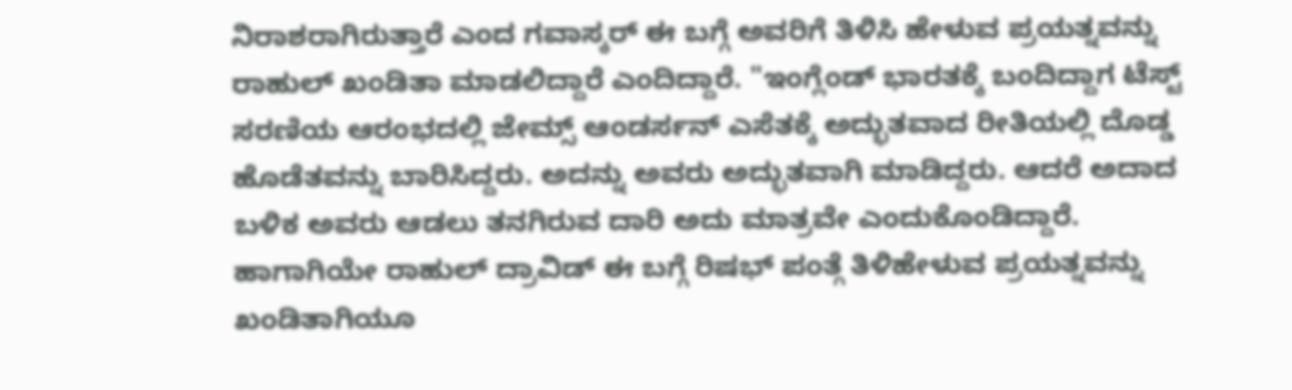ನಿರಾಶರಾಗಿರುತ್ತಾರೆ ಎಂದ ಗವಾಸ್ಕರ್ ಈ ಬಗ್ಗೆ ಅವರಿಗೆ ತಿಳಿಸಿ ಹೇಳುವ ಪ್ರಯತ್ನವನ್ನು ರಾಹುಲ್ ಖಂಡಿತಾ ಮಾಡಲಿದ್ದಾರೆ ಎಂದಿದ್ದಾರೆ. "ಇಂಗ್ಲೆಂಡ್ ಭಾರತಕ್ಕೆ ಬಂದಿದ್ದಾಗ ಟೆಸ್ಟ್ ಸರಣಿಯ ಆರಂಭದಲ್ಲಿ ಜೇಮ್ಸ್ ಆಂಡರ್ಸನ್ ಎಸೆತಕ್ಕೆ ಅದ್ಭುತವಾದ ರೀತಿಯಲ್ಲಿ ದೊಡ್ಡ ಹೊಡೆತವನ್ನು ಬಾರಿಸಿದ್ದರು. ಅದನ್ನು ಅವರು ಅದ್ಭುತವಾಗಿ ಮಾಡಿದ್ದರು. ಆದರೆ ಅದಾದ ಬಳಿಕ ಅವರು ಆಡಲು ತನಗಿರುವ ದಾರಿ ಅದು ಮಾತ್ರವೇ ಎಂದುಕೊಂಡಿದ್ದಾರೆ. ಹಾಗಾಗಿಯೇ ರಾಹುಲ್ ದ್ರಾವಿಡ್ ಈ ಬಗ್ಗೆ ರಿಷಭ್ ಪಂತ್ಗೆ ತಿಳಿಹೇಳುವ ಪ್ರಯತ್ನವನ್ನು ಖಂಡಿತಾಗಿಯೂ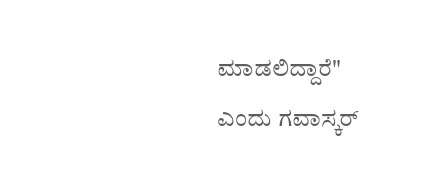ಮಾಡಲಿದ್ದಾರೆ" ಎಂದು ಗವಾಸ್ಕರ್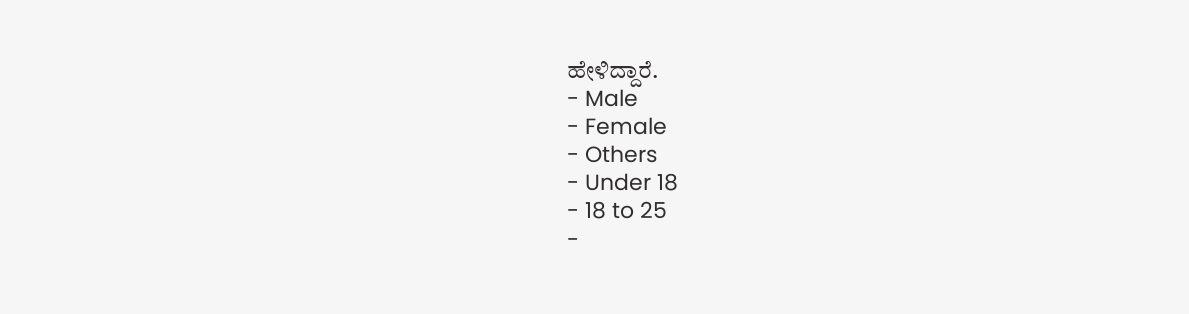ಹೇಳಿದ್ದಾರೆ.
- Male
- Female
- Others
- Under 18
- 18 to 25
-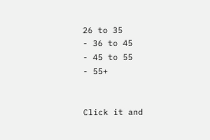26 to 35
- 36 to 45
- 45 to 55
- 55+


Click it and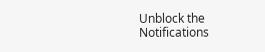Unblock the Notifications